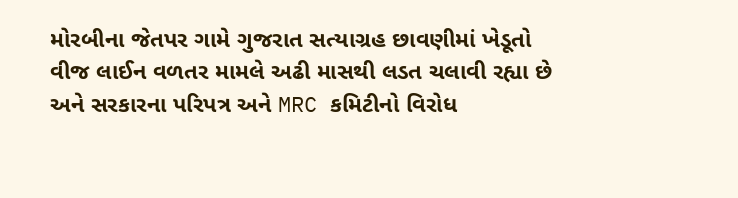મોરબીના જેતપર ગામે ગુજરાત સત્યાગ્રહ છાવણીમાં ખેડૂતો વીજ લાઈન વળતર મામલે અઢી માસથી લડત ચલાવી રહ્યા છે અને સરકારના પરિપત્ર અને MRC કમિટીનો વિરોધ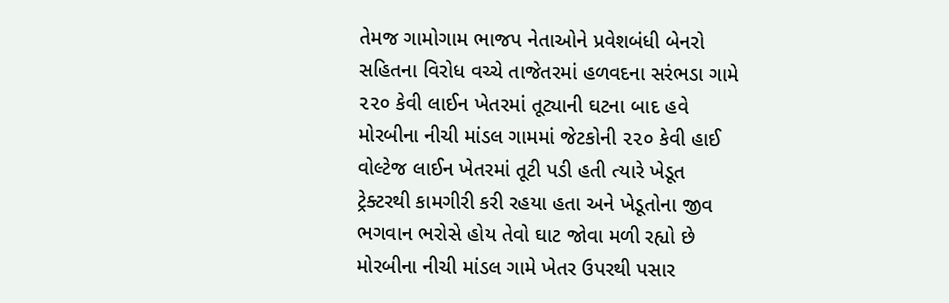તેમજ ગામોગામ ભાજપ નેતાઓને પ્રવેશબંધી બેનરો સહિતના વિરોધ વચ્ચે તાજેતરમાં હળવદના સરંભડા ગામે ૨૨૦ કેવી લાઈન ખેતરમાં તૂટ્યાની ઘટના બાદ હવે મોરબીના નીચી માંડલ ગામમાં જેટકોની ૨૨૦ કેવી હાઈ વોલ્ટેજ લાઈન ખેતરમાં તૂટી પડી હતી ત્યારે ખેડૂત ટ્રેક્ટરથી કામગીરી કરી રહયા હતા અને ખેડૂતોના જીવ ભગવાન ભરોસે હોય તેવો ઘાટ જોવા મળી રહ્યો છે
મોરબીના નીચી માંડલ ગામે ખેતર ઉપરથી પસાર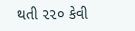થતી ૨૨૦ કેવી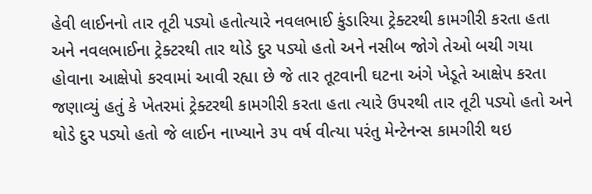હેવી લાઈનનો તાર તૂટી પડ્યો હતોત્યારે નવલભાઈ કુંડારિયા ટ્રેક્ટરથી કામગીરી કરતા હતા અને નવલભાઈના ટ્રેક્ટરથી તાર થોડે દુર પડ્યો હતો અને નસીબ જોગે તેઓ બચી ગયા હોવાના આક્ષેપો કરવામાં આવી રહ્યા છે જે તાર તૂટવાની ઘટના અંગે ખેડૂતે આક્ષેપ કરતા જણાવ્યું હતું કે ખેતરમાં ટ્રેક્ટરથી કામગીરી કરતા હતા ત્યારે ઉપરથી તાર તૂટી પડ્યો હતો અને થોડે દુર પડ્યો હતો જે લાઈન નાખ્યાને ૩૫ વર્ષ વીત્યા પરંતુ મેન્ટેનન્સ કામગીરી થઇ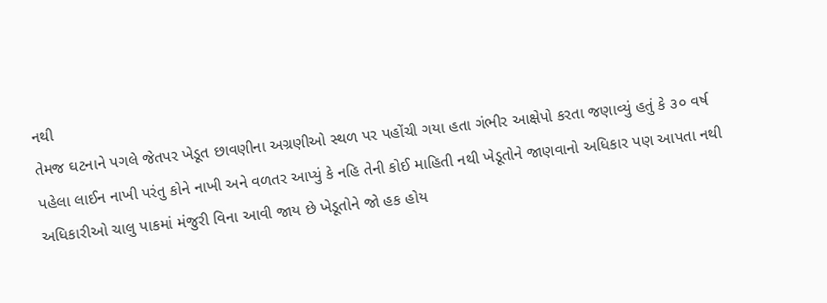નથી
તેમજ ઘટનાને પગલે જેતપર ખેડૂત છાવણીના અગ્રણીઓ સ્થળ પર પહોંચી ગયા હતા ગંભીર આક્ષેપો કરતા જણાવ્યું હતું કે ૩૦ વર્ષ પહેલા લાઈન નાખી પરંતુ કોને નાખી અને વળતર આપ્યું કે નહિ તેની કોઈ માહિતી નથી ખેડૂતોને જાણવાનો અધિકાર પણ આપતા નથી અધિકારીઓ ચાલુ પાકમાં મંજુરી વિના આવી જાય છે ખેડૂતોને જો હક હોય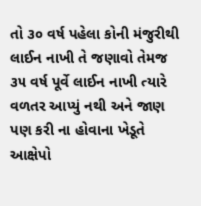તો ૩૦ વર્ષ પહેલા કોની મંજુરીથી લાઈન નાખી તે જણાવો તેમજ ૩૫ વર્ષ પૂર્વે લાઈન નાખી ત્યારે વળતર આપ્યું નથી અને જાણ પણ કરી ના હોવાના ખેડૂતે આક્ષેપો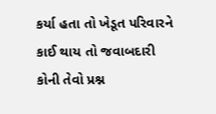કર્યા હતા તો ખેડૂત પરિવારને કાઈ થાય તો જવાબદારી કોની તેવો પ્રશ્ન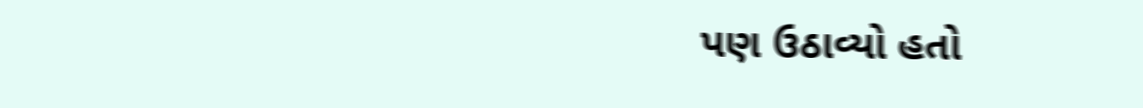પણ ઉઠાવ્યો હતો